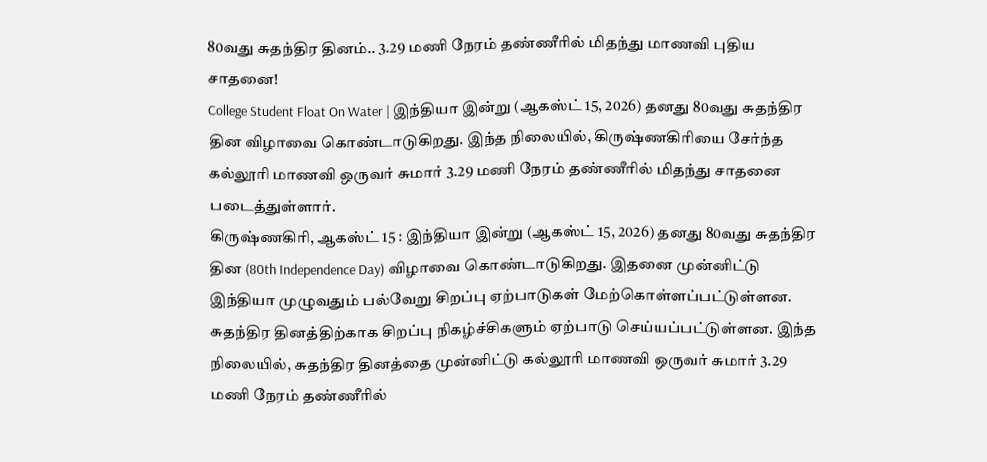80வது சுதந்திர தினம்.. 3.29 மணி நேரம் தண்ணீரில் மிதந்து மாணவி புதிய சாதனை!
College Student Float On Water | இந்தியா இன்று (ஆகஸ்ட் 15, 2026) தனது 80வது சுதந்திர தின விழாவை கொண்டாடுகிறது. இந்த நிலையில், கிருஷ்ணகிரியை சேர்ந்த கல்லூரி மாணவி ஒருவர் சுமார் 3.29 மணி நேரம் தண்ணீரில் மிதந்து சாதனை படைத்துள்ளார்.
கிருஷ்ணகிரி, ஆகஸ்ட் 15 : இந்தியா இன்று (ஆகஸ்ட் 15, 2026) தனது 80வது சுதந்திர தின (80th Independence Day) விழாவை கொண்டாடுகிறது. இதனை முன்னிட்டு இந்தியா முழுவதும் பல்வேறு சிறப்பு ஏற்பாடுகள் மேற்கொள்ளப்பட்டுள்ளன. சுதந்திர தினத்திற்காக சிறப்பு நிகழ்ச்சிகளும் ஏற்பாடு செய்யப்பட்டுள்ளன. இந்த நிலையில், சுதந்திர தினத்தை முன்னிட்டு கல்லூரி மாணவி ஒருவர் சுமார் 3.29 மணி நேரம் தண்ணீரில்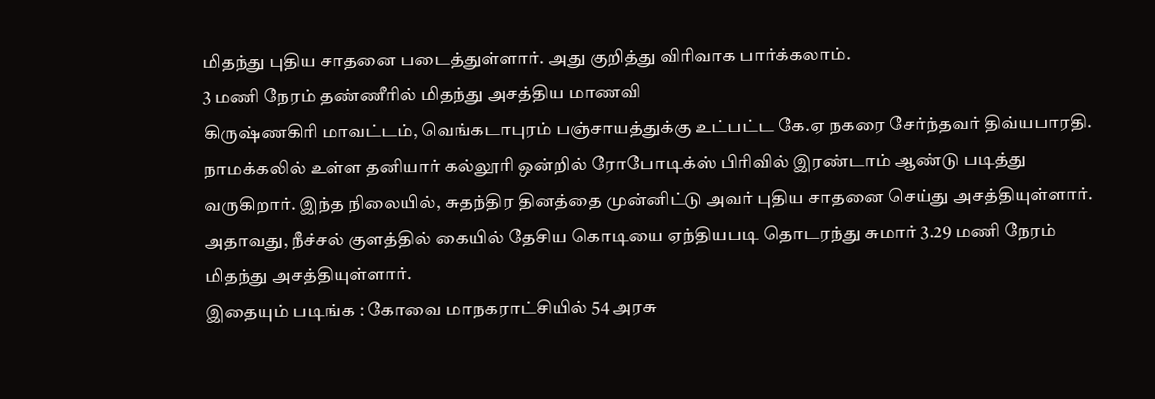மிதந்து புதிய சாதனை படைத்துள்ளார். அது குறித்து விரிவாக பார்க்கலாம்.
3 மணி நேரம் தண்ணீரில் மிதந்து அசத்திய மாணவி
கிருஷ்ணகிரி மாவட்டம், வெங்கடாபுரம் பஞ்சாயத்துக்கு உட்பட்ட கே.ஏ நகரை சேர்ந்தவர் திவ்யபாரதி. நாமக்கலில் உள்ள தனியார் கல்லூரி ஒன்றில் ரோபோடிக்ஸ் பிரிவில் இரண்டாம் ஆண்டு படித்து வருகிறார். இந்த நிலையில், சுதந்திர தினத்தை முன்னிட்டு அவர் புதிய சாதனை செய்து அசத்தியுள்ளார். அதாவது, நீச்சல் குளத்தில் கையில் தேசிய கொடியை ஏந்தியபடி தொடரந்து சுமார் 3.29 மணி நேரம் மிதந்து அசத்தியுள்ளார்.
இதையும் படிங்க : கோவை மாநகராட்சியில் 54 அரசு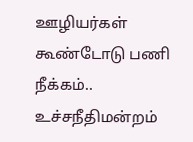ஊழியர்கள் கூண்டோடு பணி நீக்கம்.. உச்சநீதிமன்றம்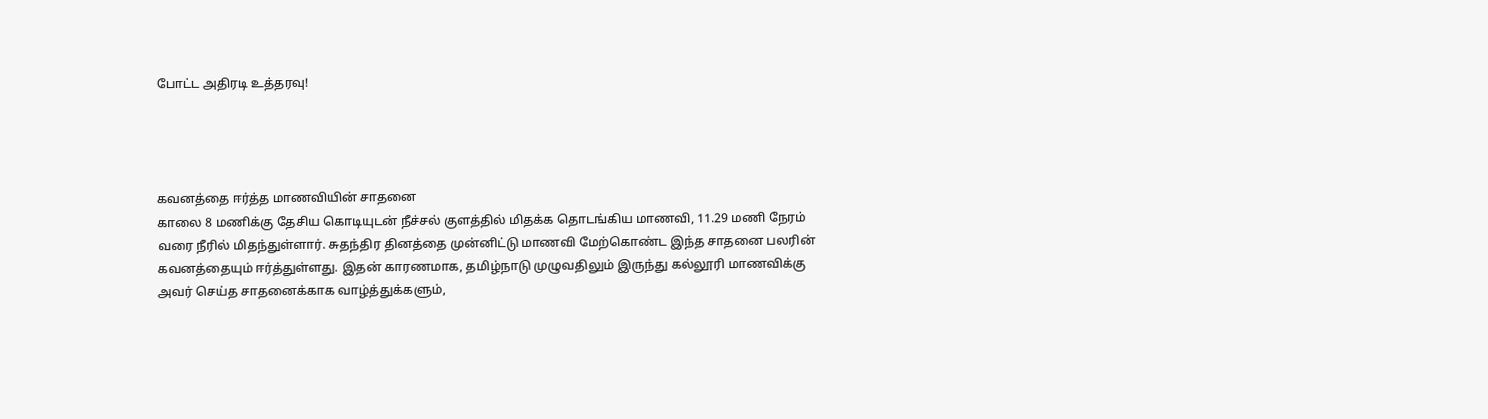போட்ட அதிரடி உத்தரவு!




கவனத்தை ஈர்த்த மாணவியின் சாதனை
காலை 8 மணிக்கு தேசிய கொடியுடன் நீச்சல் குளத்தில் மிதக்க தொடங்கிய மாணவி, 11.29 மணி நேரம் வரை நீரில் மிதந்துள்ளார். சுதந்திர தினத்தை முன்னிட்டு மாணவி மேற்கொண்ட இந்த சாதனை பலரின் கவனத்தையும் ஈர்த்துள்ளது. இதன் காரணமாக, தமிழ்நாடு முழுவதிலும் இருந்து கல்லூரி மாணவிக்கு அவர் செய்த சாதனைக்காக வாழ்த்துக்களும்,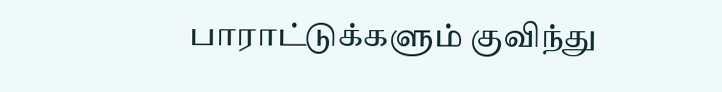பாராட்டுக்களும் குவிந்து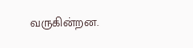வருகின்றன.